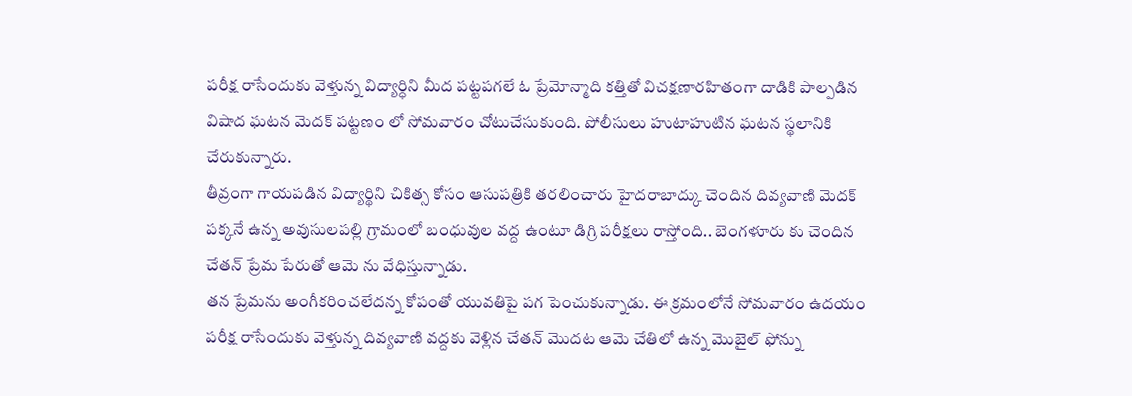పరీక్ష రాసేందుకు వెళ్తున్న విద్యార్ధిని మీద పట్టపగలే ఓ ప్రేమోన్మాది కత్తితో విచక్షణారహితంగా దాడికి పాల్పడిన విషాద ఘటన మెదక్ పట్టణం లో సోమవారం చోటుచేసుకుంది. పోలీసులు హుటాహుటిన ఘటన స్థలానికి చేరుకున్నారు.
తీవ్రంగా గాయపడిన విద్యార్థిని చికిత్స కోసం ఆసుపత్రికి తరలించారు హైదరాబాద్కు చెందిన దివ్యవాణి మెదక్ పక్కనే ఉన్న అవుసులపల్లి గ్రామంలో బంధువుల వద్ద ఉంటూ డిగ్రి పరీక్షలు రాస్తోంది.. బెంగళూరు కు చెందిన చేతన్ ప్రేమ పేరుతో ఆమె ను వేధిస్తున్నాడు.
తన ప్రేమను అంగీకరించలేదన్న కోపంతో యువతిపై పగ పెంచుకున్నాడు. ఈ క్రమంలోనే సోమవారం ఉదయం పరీక్ష రాసేందుకు వెళ్తున్న దివ్యవాణి వద్దకు వెళ్లిన చేతన్ మొదట ఆమె చేతిలో ఉన్న మొబైల్ ఫోన్ను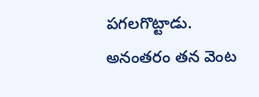పగలగొట్టాడు.
అనంతరం తన వెంట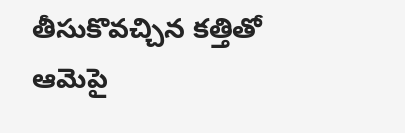తీసుకొవచ్చిన కత్తితో ఆమెపై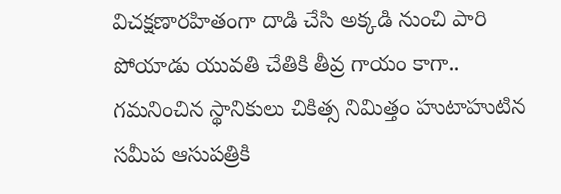విచక్షణారహితంగా దాడి చేసి అక్కడి నుంచి పారి పోయాడు యువతి చేతికి తీవ్ర గాయం కాగా..
గమనించిన స్థానికులు చికిత్స నిమిత్తం హుటాహుటిన సమీప ఆసుపత్రికి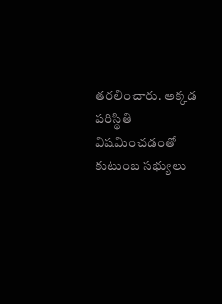తరలించారు. అక్కడ పరిస్థితి విషమించడంతో కుటుంబ సభ్యులు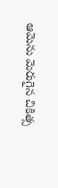ఆమెను మెరుగైన చికిత్స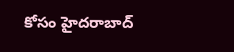కోసం హైదరాబాద్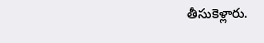తీసుకెళ్లారు.